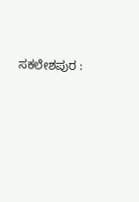ಸಕಲೇಶಪುರ :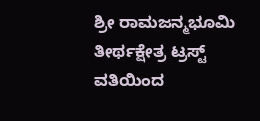ಶ್ರೀ ರಾಮಜನ್ಮಭೂಮಿ ತೀರ್ಥಕ್ಷೇತ್ರ ಟ್ರಸ್ಟ್ ವತಿಯಿಂದ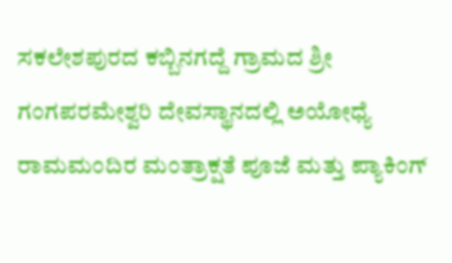ಸಕಲೇಶಪುರದ ಕಬ್ಬಿನಗದ್ದೆ ಗ್ರಾಮದ ಶ್ರೀ ಗಂಗಪರಮೇಶ್ವರಿ ದೇವಸ್ಥಾನದಲ್ಲಿ ಅಯೋಧ್ಯೆ ರಾಮಮಂದಿರ ಮಂತ್ರಾಕ್ಷತೆ ಪೂಜೆ ಮತ್ತು ಪ್ಯಾಕಿಂಗ್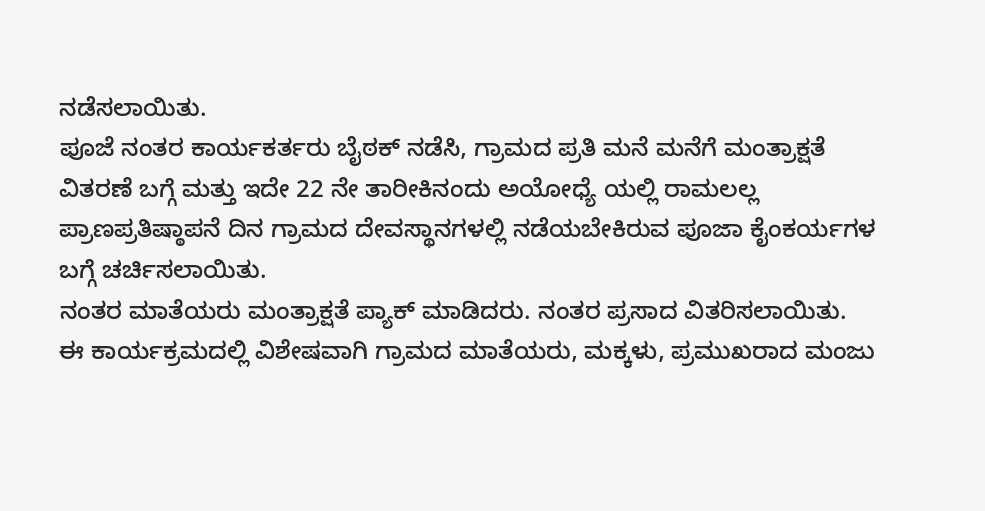ನಡೆಸಲಾಯಿತು.
ಪೂಜೆ ನಂತರ ಕಾರ್ಯಕರ್ತರು ಬೈಠಕ್ ನಡೆಸಿ, ಗ್ರಾಮದ ಪ್ರತಿ ಮನೆ ಮನೆಗೆ ಮಂತ್ರಾಕ್ಷತೆ ವಿತರಣೆ ಬಗ್ಗೆ ಮತ್ತು ಇದೇ 22 ನೇ ತಾರೀಕಿನಂದು ಅಯೋಧ್ಯೆ ಯಲ್ಲಿ ರಾಮಲಲ್ಲ ಪ್ರಾಣಪ್ರತಿಷ್ಠಾಪನೆ ದಿನ ಗ್ರಾಮದ ದೇವಸ್ಥಾನಗಳಲ್ಲಿ ನಡೆಯಬೇಕಿರುವ ಪೂಜಾ ಕೈಂಕರ್ಯಗಳ ಬಗ್ಗೆ ಚರ್ಚಿಸಲಾಯಿತು.
ನಂತರ ಮಾತೆಯರು ಮಂತ್ರಾಕ್ಷತೆ ಪ್ಯಾಕ್ ಮಾಡಿದರು. ನಂತರ ಪ್ರಸಾದ ವಿತರಿಸಲಾಯಿತು.
ಈ ಕಾರ್ಯಕ್ರಮದಲ್ಲಿ ವಿಶೇಷವಾಗಿ ಗ್ರಾಮದ ಮಾತೆಯರು, ಮಕ್ಕಳು, ಪ್ರಮುಖರಾದ ಮಂಜು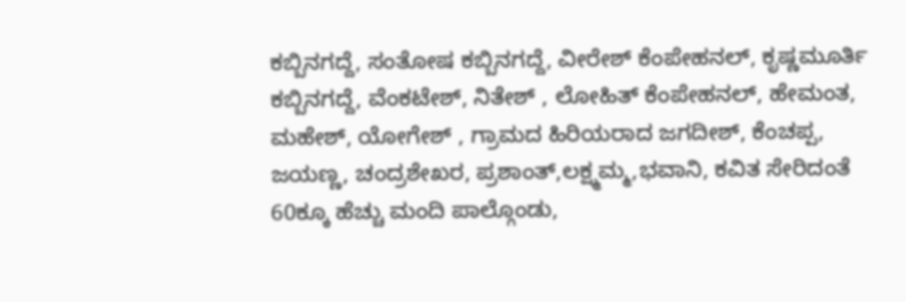ಕಬ್ಬಿನಗದ್ದೆ, ಸಂತೋಷ ಕಬ್ಬಿನಗದ್ದೆ, ವೀರೇಶ್ ಕೆಂಪೇಹನಲ್, ಕೃಷ್ಣಮೂರ್ತಿ ಕಬ್ಬಿನಗದ್ದೆ, ವೆಂಕಟೇಶ್, ನಿತೇಶ್ , ಲೋಹಿತ್ ಕೆಂಪೇಹನಲ್, ಹೇಮಂತ, ಮಹೇಶ್, ಯೋಗೇಶ್ , ಗ್ರಾಮದ ಹಿರಿಯರಾದ ಜಗದೀಶ್, ಕೆಂಚಪ್ಪ, ಜಯಣ್ಣ, ಚಂದ್ರಶೇಖರ, ಪ್ರಶಾಂತ್,ಲಕ್ಷ್ಮಮ್ಮ,ಭವಾನಿ, ಕವಿತ ಸೇರಿದಂತೆ 60ಕ್ಕೂ ಹೆಚ್ಚು ಮಂದಿ ಪಾಲ್ಗೊಂಡು,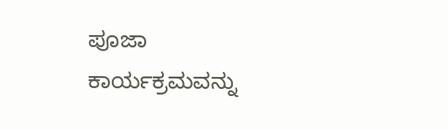ಪೂಜಾ ಕಾರ್ಯಕ್ರಮವನ್ನು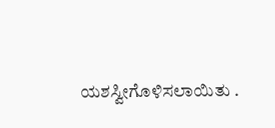ಯಶಸ್ವೀಗೊಳಿಸಲಾಯಿತು .